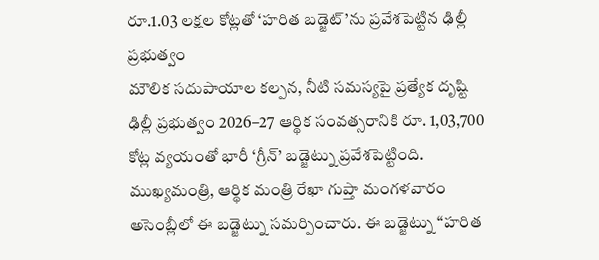రూ.1.03 లక్షల కోట్లతో ‘హరిత బడ్జెట్’ను ప్రవేశపెట్టిన ఢిల్లీ ప్రభుత్వం
మౌలిక సదుపాయాల కల్పన, నీటి సమస్యపై ప్రత్యేక దృష్టి
ఢిల్లీ ప్రభుత్వం 2026–27 ఆర్థిక సంవత్సరానికి రూ. 1,03,700 కోట్ల వ్యయంతో భారీ ‘గ్రీన్’ బడ్జెట్ను ప్రవేశపెట్టింది. ముఖ్యమంత్రి, ఆర్థిక మంత్రి రేఖా గుప్తా మంగళవారం అసెంబ్లీలో ఈ బడ్జెట్ను సమర్పించారు. ఈ బడ్జెట్ను “హరిత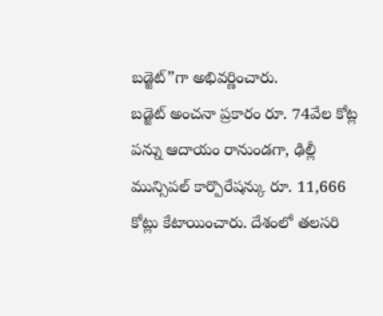బడ్జెట్”గా అభివర్ణించారు.
బడ్జెట్ అంచనా ప్రకారం రూ. 74వేల కోట్ల పన్ను ఆదాయం రానుండగా, ఢిల్లీ మున్సిపల్ కార్పొరేషన్కు రూ. 11,666 కోట్లు కేటాయించారు. దేశంలో తలసరి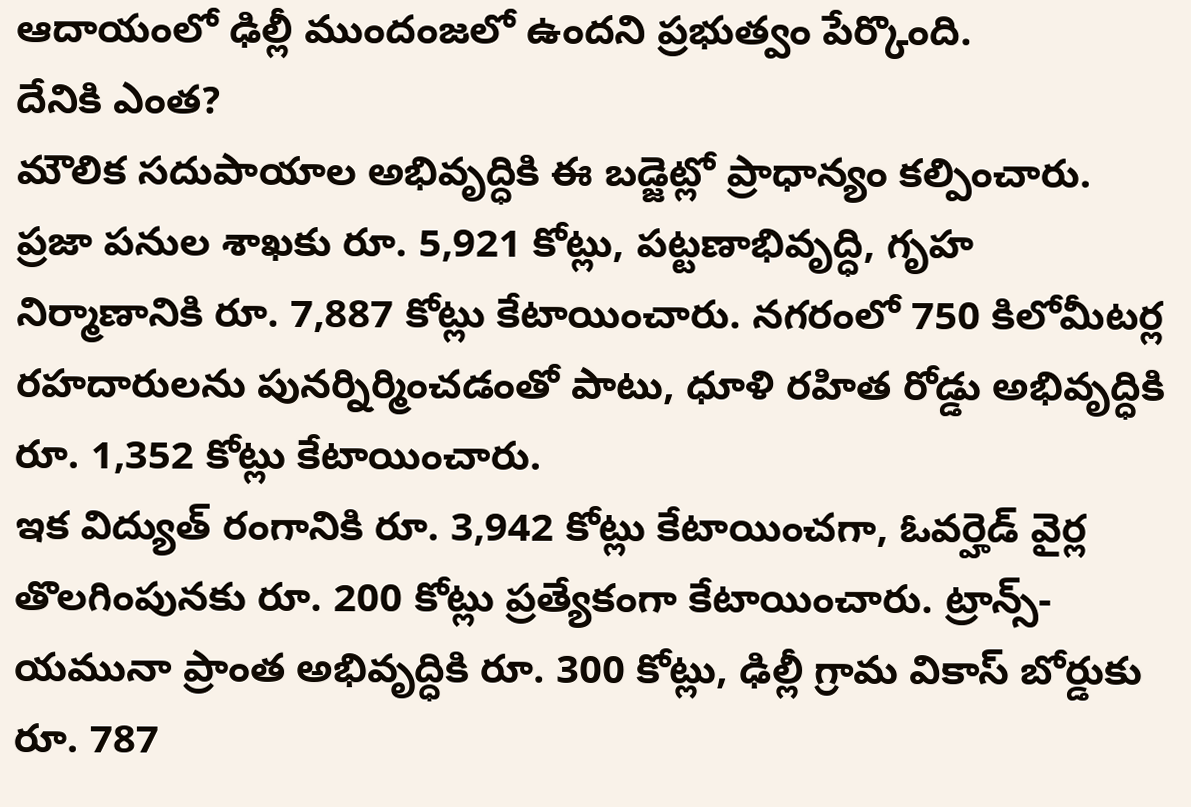ఆదాయంలో ఢిల్లీ ముందంజలో ఉందని ప్రభుత్వం పేర్కొంది.
దేనికి ఎంత?
మౌలిక సదుపాయాల అభివృద్ధికి ఈ బడ్జెట్లో ప్రాధాన్యం కల్పించారు. ప్రజా పనుల శాఖకు రూ. 5,921 కోట్లు, పట్టణాభివృద్ధి, గృహ నిర్మాణానికి రూ. 7,887 కోట్లు కేటాయించారు. నగరంలో 750 కిలోమీటర్ల రహదారులను పునర్నిర్మించడంతో పాటు, ధూళి రహిత రోడ్డు అభివృద్ధికి రూ. 1,352 కోట్లు కేటాయించారు.
ఇక విద్యుత్ రంగానికి రూ. 3,942 కోట్లు కేటాయించగా, ఓవర్హెడ్ వైర్ల తొలగింపునకు రూ. 200 కోట్లు ప్రత్యేకంగా కేటాయించారు. ట్రాన్స్-యమునా ప్రాంత అభివృద్ధికి రూ. 300 కోట్లు, ఢిల్లీ గ్రామ వికాస్ బోర్డుకు రూ. 787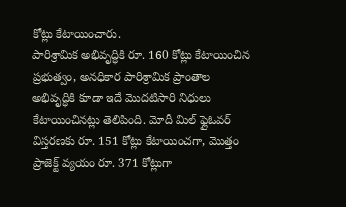కోట్లు కేటాయించారు.
పారిశ్రామిక అభివృద్ధికి రూ. 160 కోట్లు కేటాయించిన ప్రభుత్వం, అనధికార పారిశ్రామిక ప్రాంతాల అభివృద్ధికి కూడా ఇదే మొదటిసారి నిధులు కేటాయించినట్లు తెలిపింది. మోదీ మిల్ ఫ్లైఓవర్ విస్తరణకు రూ. 151 కోట్లు కేటాయించగా, మొత్తం ప్రాజెక్ట్ వ్యయం రూ. 371 కోట్లుగా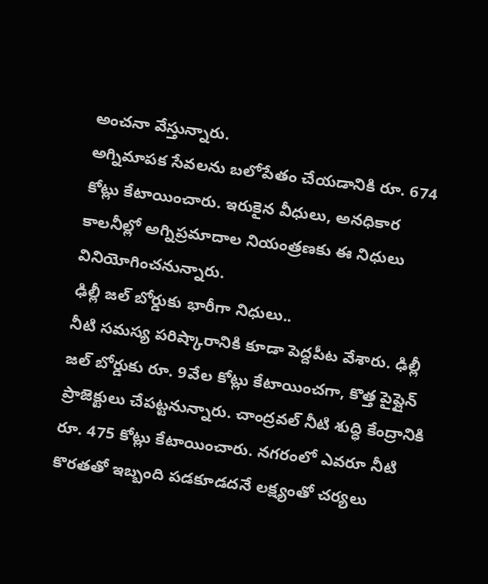అంచనా వేస్తున్నారు.
అగ్నిమాపక సేవలను బలోపేతం చేయడానికి రూ. 674 కోట్లు కేటాయించారు. ఇరుకైన వీధులు, అనధికార కాలనీల్లో అగ్నిప్రమాదాల నియంత్రణకు ఈ నిధులు వినియోగించనున్నారు.
ఢిల్లీ జల్ బోర్డుకు భారీగా నిధులు..
నీటి సమస్య పరిష్కారానికి కూడా పెద్దపీట వేశారు. ఢిల్లీ జల్ బోర్డుకు రూ. 9వేల కోట్లు కేటాయించగా, కొత్త పైప్లైన్ ప్రాజెక్టులు చేపట్టనున్నారు. చాంద్రవల్ నీటి శుద్ధి కేంద్రానికి రూ. 475 కోట్లు కేటాయించారు. నగరంలో ఎవరూ నీటి కొరతతో ఇబ్బంది పడకూడదనే లక్ష్యంతో చర్యలు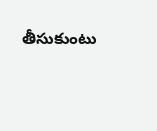తీసుకుంటు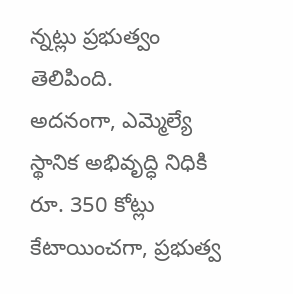న్నట్లు ప్రభుత్వం తెలిపింది.
అదనంగా, ఎమ్మెల్యే స్థానిక అభివృద్ధి నిధికి రూ. 350 కోట్లు కేటాయించగా, ప్రభుత్వ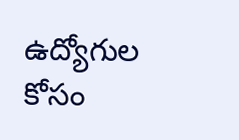ఉద్యోగుల కోసం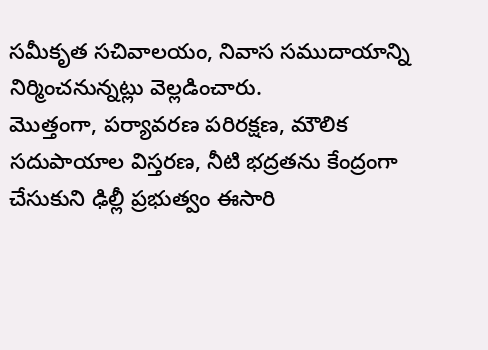సమీకృత సచివాలయం, నివాస సముదాయాన్ని నిర్మించనున్నట్లు వెల్లడించారు.
మొత్తంగా, పర్యావరణ పరిరక్షణ, మౌలిక సదుపాయాల విస్తరణ, నీటి భద్రతను కేంద్రంగా చేసుకుని ఢిల్లీ ప్రభుత్వం ఈసారి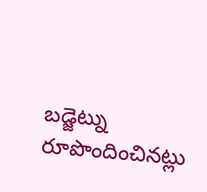బడ్జెట్ను రూపొందించినట్లు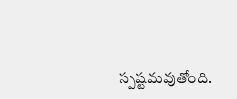స్పష్టమవుతోంది.